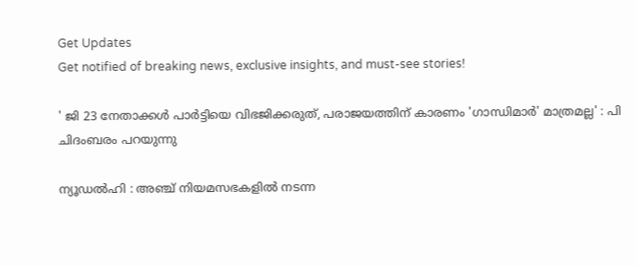Get Updates
Get notified of breaking news, exclusive insights, and must-see stories!

' ജി 23 നേതാക്കൾ പാർട്ടിയെ വിഭജിക്കരുത്, പരാജയത്തിന് കാരണം 'ഗാന്ധിമാർ' മാത്രമല്ല' : പി ചിദംബരം പറയുന്നു

ന്യൂഡൽഹി : അഞ്ച് നിയമസഭകളിൽ നടന്ന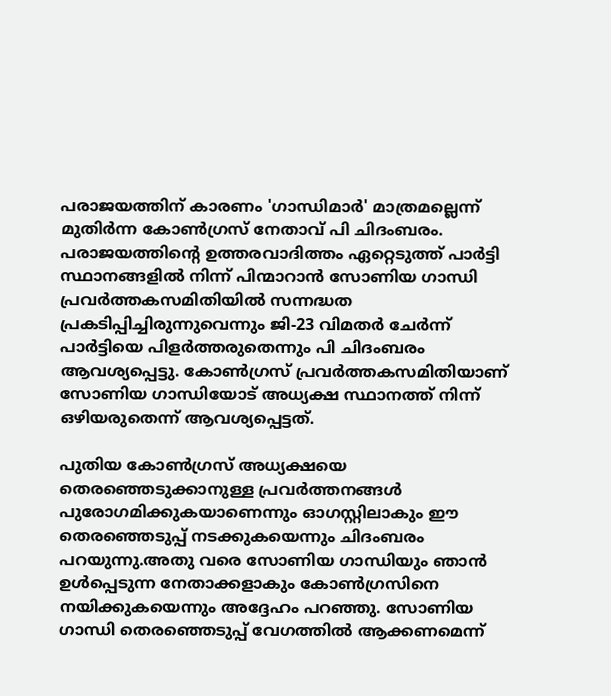പരാജയത്തിന് കാരണം 'ഗാന്ധിമാർ' മാത്രമല്ലെന്ന് മുതിർന്ന കോൺഗ്രസ് നേതാവ് പി ചിദംബരം. പരാജയത്തിന്‍റെ ഉത്തരവാദിത്തം ഏറ്റെടുത്ത് പാർട്ടി സ്ഥാനങ്ങളിൽ നിന്ന് പിന്മാറാൻ സോണിയ ഗാന്ധി പ്രവർത്തകസമിതിയിൽ സന്നദ്ധത പ്രകടിപ്പിച്ചിരുന്നുവെന്നും ജി-23 വിമതർ ചേർന്ന് പാർട്ടിയെ പിളർത്തരുതെന്നും പി ചിദംബരം ആവശ്യപ്പെട്ടു. കോൺഗ്രസ് പ്രവർത്തകസമിതിയാണ് സോണിയ ഗാന്ധിയോട് അധ്യക്ഷ സ്ഥാനത്ത് നിന്ന് ഒഴിയരുതെന്ന് ആവശ്യപ്പെട്ടത്.

പുതിയ കോൺഗ്രസ് അധ്യക്ഷയെ തെരഞ്ഞെടുക്കാനുള്ള പ്രവർത്തനങ്ങൾ പുരോഗമിക്കുകയാണെന്നും ഓഗസ്റ്റിലാകും ഈ തെരഞ്ഞെടുപ്പ് നടക്കുകയെന്നും ചിദംബരം പറയുന്നു.അതു വരെ സോണിയ ഗാന്ധിയും ഞാൻ ഉൾപ്പെടുന്ന നേതാക്കളാകും കോൺഗ്രസിനെ നയിക്കുകയെന്നും അദ്ദേഹം പറഞ്ഞു. സോണിയ ഗാന്ധി തെരഞ്ഞെടുപ്പ് വേഗത്തിൽ ആക്കണമെന്ന്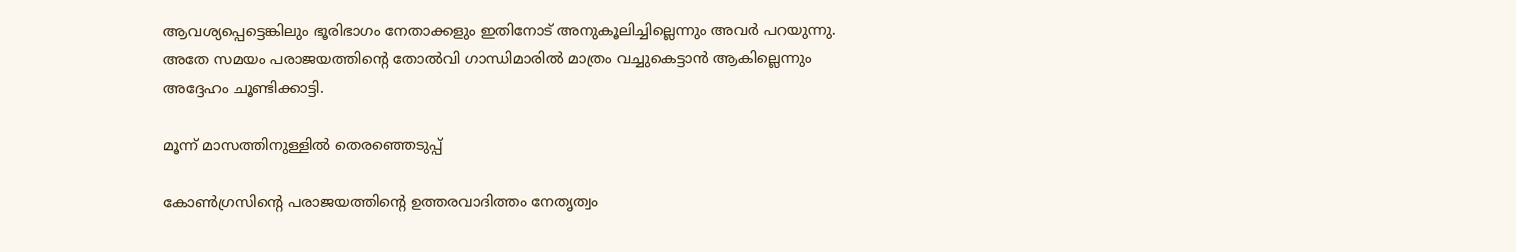ആവശ്യപ്പെട്ടെങ്കിലും ഭൂരിഭാഗം നേതാക്കളും ഇതിനോട് അനുകൂലിച്ചില്ലെന്നും അവർ പറയുന്നു. അതേ സമയം പരാജയത്തിന്‍റെ തോൽവി ഗാന്ധിമാരിൽ മാത്രം വച്ചുകെട്ടാൻ ആകില്ലെന്നും അദ്ദേഹം ചൂണ്ടിക്കാട്ടി.

മൂന്ന് മാസത്തിനുള്ളിൽ തെരഞ്ഞെടുപ്പ്

കോൺഗ്രസിന്‍റെ പരാജയത്തിന്‍റെ ഉത്തരവാദിത്തം നേതൃത്വം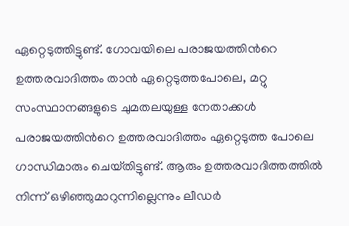ഏറ്റെടുത്തിട്ടുണ്ട്. ഗോവയിലെ പരാജയത്തിന്‍റെ ഉത്തരവാദിത്തം താൻ ഏറ്റെടുത്തപോലെ, മറ്റു സംസ്ഥാനങ്ങളുടെ ചുമതലയുള്ള നേതാക്കൾ പരാജയത്തിന്‍റെ ഉത്തരവാദിത്തം ഏറ്റെടുത്ത പോലെ ഗാന്ധിമാരും ചെയ്‌തിട്ടുണ്ട്. ആരും ഉത്തരവാദിത്തത്തിൽ നിന്ന് ഒഴിഞ്ഞുമാറുന്നില്ലെന്നും ലീഡർ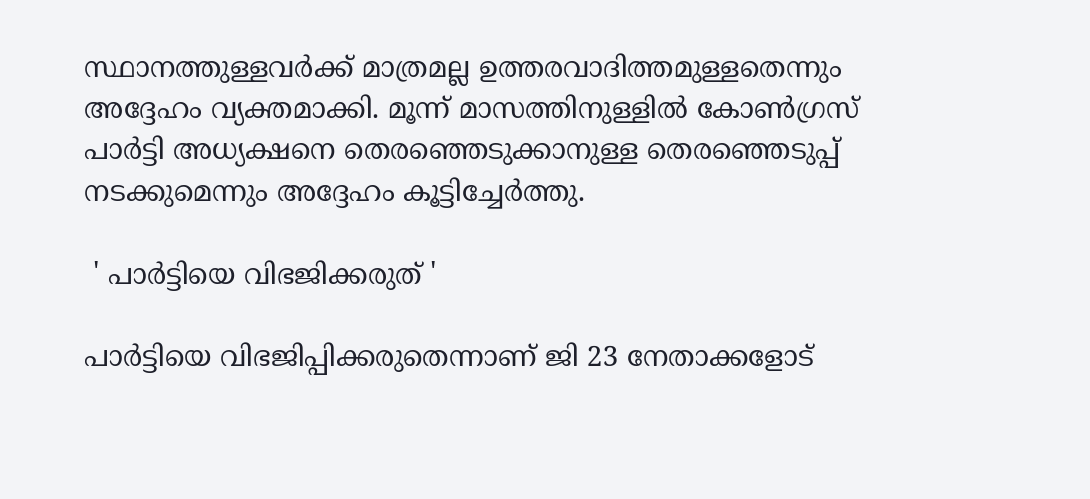സ്ഥാനത്തുള്ളവർക്ക് മാത്രമല്ല ഉത്തരവാദിത്തമുള്ളതെന്നും അദ്ദേഹം വ്യക്തമാക്കി. മൂന്ന് മാസത്തിനുള്ളിൽ കോൺഗ്രസ് പാർട്ടി അധ്യക്ഷനെ തെരഞ്ഞെടുക്കാനുള്ള തെരഞ്ഞെടുപ്പ് നടക്കുമെന്നും അദ്ദേഹം കൂട്ടിച്ചേർത്തു.

 ' പാർട്ടിയെ വിഭജിക്കരുത് '

പാർട്ടിയെ വിഭജിപ്പിക്കരുതെന്നാണ് ജി 23 നേതാക്കളോട്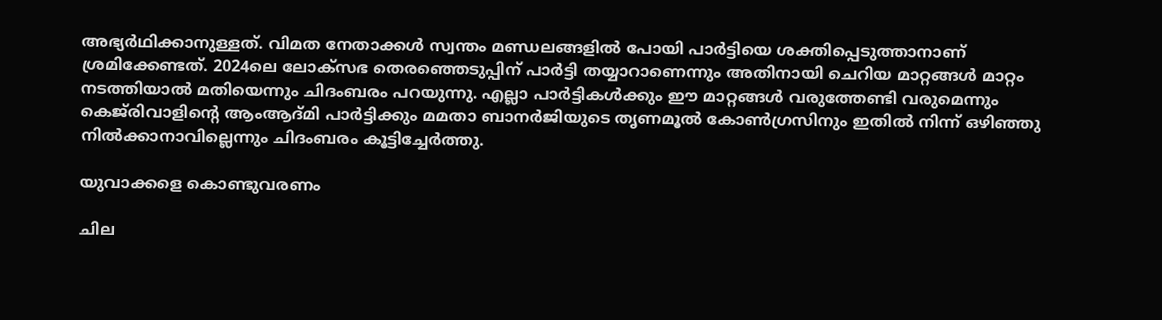അഭ്യർഥിക്കാനുള്ളത്. വിമത നേതാക്കൾ സ്വന്തം മണ്ഡലങ്ങളിൽ പോയി പാർട്ടിയെ ശക്തിപ്പെടുത്താനാണ് ശ്രമിക്കേണ്ടത്. 2024ലെ ലോക്‌സഭ തെരഞ്ഞെടുപ്പിന് പാർട്ടി തയ്യാറാണെന്നും അതിനായി ചെറിയ മാറ്റങ്ങൾ മാറ്റം നടത്തിയാൽ മതിയെന്നും ചിദംബരം പറയുന്നു. എല്ലാ പാർട്ടികൾക്കും ഈ മാറ്റങ്ങൾ വരുത്തേണ്ടി വരുമെന്നും കെജ്‌രിവാളിന്‍റെ ആംആദ്‌മി പാർട്ടിക്കും മമതാ ബാനർജിയുടെ തൃണമൂൽ കോൺഗ്രസിനും ഇതിൽ നിന്ന് ഒഴിഞ്ഞു നിൽക്കാനാവില്ലെന്നും ചിദംബരം കൂട്ടിച്ചേർത്തു.

യുവാക്കളെ കൊണ്ടുവരണം

ചില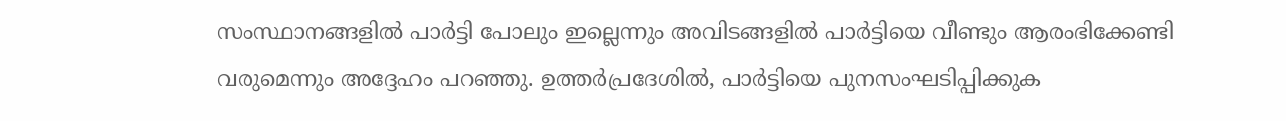സംസ്ഥാനങ്ങളിൽ പാർട്ടി പോലും ഇല്ലെന്നും അവിടങ്ങളിൽ പാർട്ടിയെ വീണ്ടും ആരംഭിക്കേണ്ടി വരുമെന്നും അദ്ദേഹം പറഞ്ഞു. ഉത്തർപ്രദേശിൽ, പാർട്ടിയെ പുനസംഘടിപ്പിക്കുക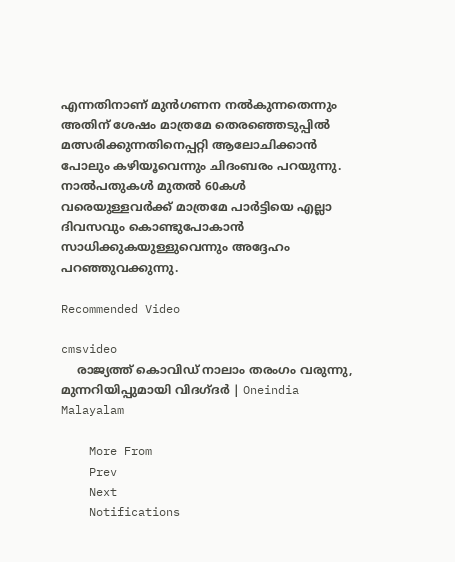എന്നതിനാണ് മുൻഗണന നൽകുന്നതെന്നും അതിന് ശേഷം മാത്രമേ തെരഞ്ഞെടുപ്പിൽ മത്സരിക്കുന്നതിനെപ്പറ്റി ആലോചിക്കാൻ പോലും കഴിയൂവെന്നും ചിദംബരം പറയുന്നു. നാൽപതുകൾ മുതൽ 60കൾ വരെയുള്ളവർക്ക് മാത്രമേ പാർട്ടിയെ എല്ലാ ദിവസവും കൊണ്ടുപോകാൻ സാധിക്കുകയുള്ളുവെന്നും അദ്ദേഹം പറഞ്ഞുവക്കുന്നു.

Recommended Video

cmsvideo
    രാജ്യത്ത് കൊവിഡ് നാലാം തരംഗം വരുന്നു, മുന്നറിയിപ്പുമായി വിദഗ്ദര്‍ | Oneindia Malayalam

    More From
    Prev
    Next
    Notifications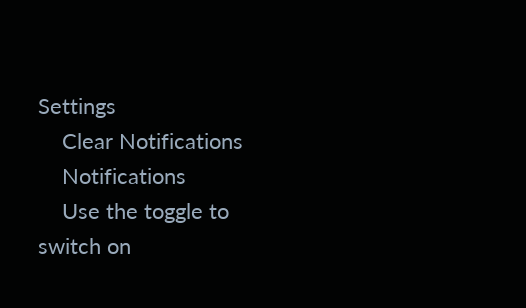Settings
    Clear Notifications
    Notifications
    Use the toggle to switch on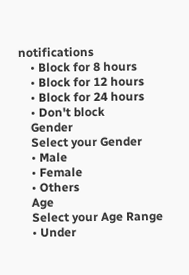notifications
    • Block for 8 hours
    • Block for 12 hours
    • Block for 24 hours
    • Don't block
    Gender
    Select your Gender
    • Male
    • Female
    • Others
    Age
    Select your Age Range
    • Under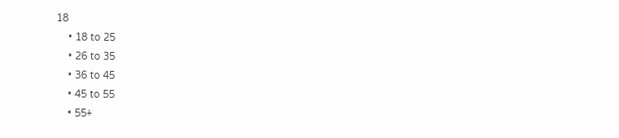18
    • 18 to 25
    • 26 to 35
    • 36 to 45
    • 45 to 55
    • 55+